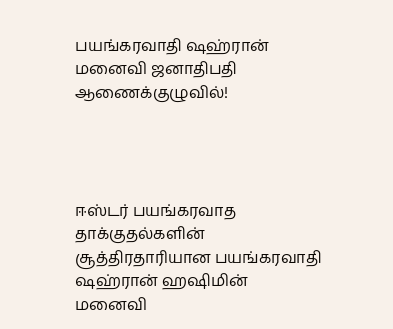பயங்கரவாதி ஷஹ்ரான் மனைவி ஜனாதிபதி ஆணைக்குழுவில்!




ஈஸ்டர் பயங்கரவாத தாக்குதல்களின் சூத்திரதாரியான பயங்கரவாதி ஷஹ்ரான் ஹஷிமின் மனைவி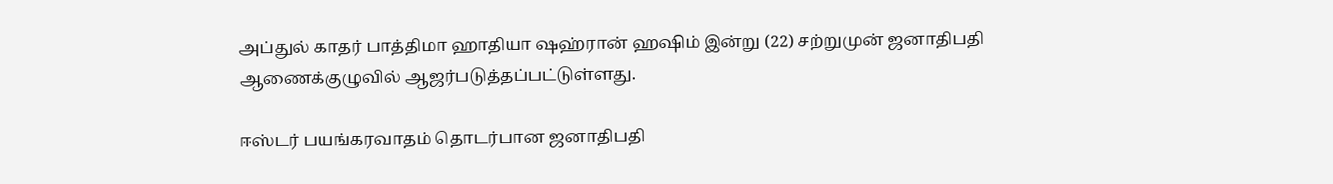அப்துல் காதர் பாத்திமா ஹாதியா ஷஹ்ரான் ஹஷிம் இன்று (22) சற்றுமுன் ஜனாதிபதி ஆணைக்குழுவில் ஆஜர்படுத்தப்பட்டுள்ளது.

ஈஸ்டர் பயங்கரவாதம் தொடர்பான ஜனாதிபதி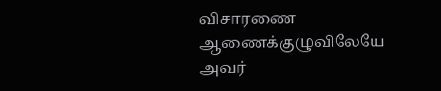விசாரணை ஆணைக்குழுவிலேயே அவர்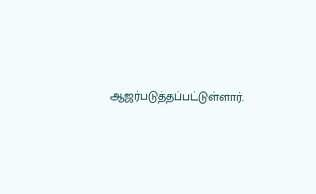ஆஜர்படுத்தப்பட்டுள்ளார்.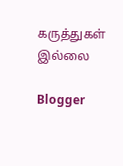கருத்துகள் இல்லை

Blogger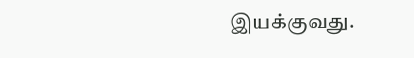இயக்குவது.